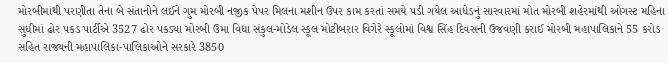મોરબીમાંથી પરણીતા તેના બે સંતાનોને લઈને ગુમ મોરબી નજીક પેપર મિલના મશીન ઉપર કામ કરતાં સમયે પડી ગયેલ આધેડનું સારવારમાં મોત મોરબી શહેરમાંથી ઓગસ્ટ મહિના સુધીમાં ઢોર પકડ પાર્ટીએ 3527 ઢોર પકડ્યા મોરબી ઉમા વિદ્યા સંકુલ-મોડેલ સ્કૂલ મોટીબરાર વિગેરે સ્કૂલોમાં વિશ્વ સિંહ દિવસની ઉજવણી કરાઈ મોરબી મહાપાલિકાને 55 કરોડ સહિત રાજ્યની મહાપાલિકા-પાલિકાઓને સરકારે 3850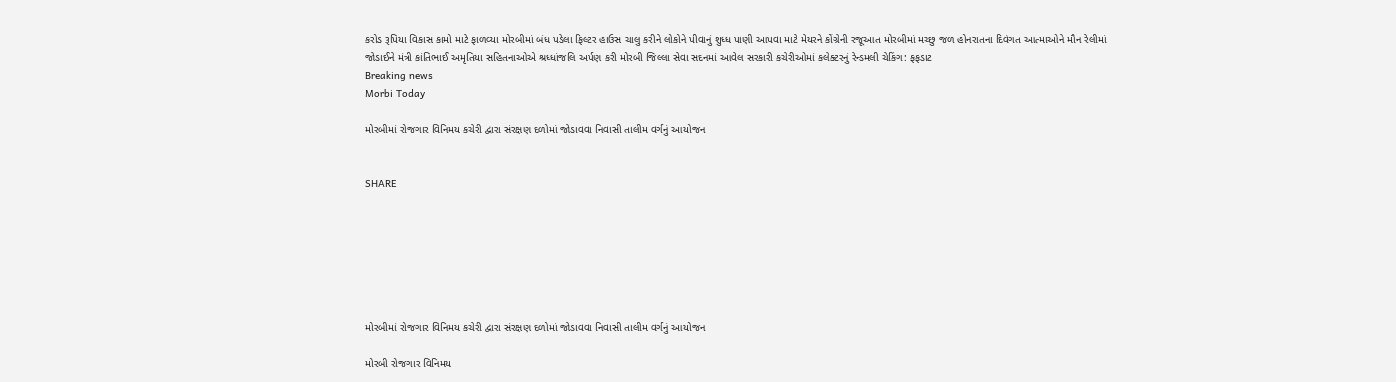કરોડ રૂપિયા વિકાસ કામો માટે ફાળવ્યા મોરબીમાં બંધ પડેલા ફિલ્ટર હાઉસ ચાલુ કરીને લોકોને પીવાનું શુધ્ધ પાણી આપવા માટે મેયરને કોંગ્રેની રજૂઆત મોરબીમાં મચ્છુ જળ હોનરાતના દિવંગત આત્માઓને મૌન રેલીમાં જોડાઈને મંત્રી કાંતિભાઈ અમૃતિયા સહિતનાઓએ શ્રધ્ધાંજલિ અર્પણ કરી મોરબી જિલ્લા સેવા સદનમાં આવેલ સરકારી કચેરીઓમાં કલેક્ટરનું રેન્ડમલી ચેકિંગ: ફફડાટ
Breaking news
Morbi Today

મોરબીમાં રોજગાર વિનિમય કચેરી દ્વારા સંરક્ષણ દળોમાં જોડાવવા નિવાસી તાલીમ વર્ગનું આયોજન


SHARE







મોરબીમાં રોજગાર વિનિમય કચેરી દ્વારા સંરક્ષણ દળોમાં જોડાવવા નિવાસી તાલીમ વર્ગનું આયોજન

મોરબી રોજગાર વિનિમય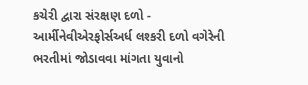કચેરી દ્વારા સંરક્ષણ દળો - આર્મીનેવીએરફોર્સઅર્ધ લશ્કરી દળો વગેરેની ભરતીમાં જોડાવવા માંગતા યુવાનો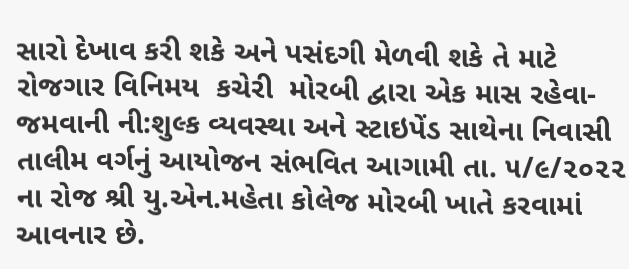સારો દેખાવ કરી શકે અને પસંદગી મેળવી શકે તે માટે રોજગાર વિનિમય  કચેરી  મોરબી દ્વારા એક માસ રહેવા-જમવાની ની:શુલ્ક વ્યવસ્થા અને સ્ટાઇપેંડ સાથેના નિવાસી તાલીમ વર્ગનું આયોજન સંભવિત આગામી તા. ૫/૯/૨૦૨૨ ના રોજ શ્રી યુ.એન.મહેતા કોલેજ મોરબી ખાતે કરવામાં આવનાર છે.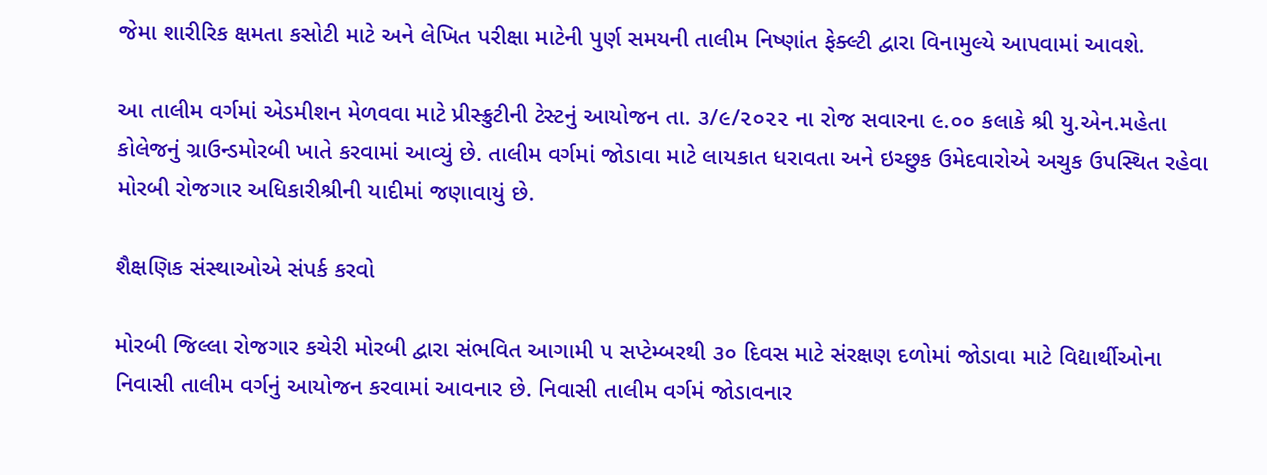જેમા શારીરિક ક્ષમતા કસોટી માટે અને લેખિત પરીક્ષા માટેની પુર્ણ સમયની તાલીમ નિષ્ણાંત ફેક્લ્ટી દ્વારા વિનામુલ્યે આપવામાં આવશે.

આ તાલીમ વર્ગમાં એડમીશન મેળવવા માટે પ્રીસ્ક્રુટીની ટેસ્ટનું આયોજન તા. ૩/૯/૨૦૨૨ ના રોજ સવારના ૯.૦૦ કલાકે શ્રી યુ.એન.મહેતા કોલેજનું ગ્રાઉન્ડમોરબી ખાતે કરવામાં આવ્યું છે. તાલીમ વર્ગમાં જોડાવા માટે લાયકાત ધરાવતા અને ઇચ્છુક ઉમેદવારોએ અચુક ઉપસ્થિત રહેવા મોરબી રોજગાર અધિકારીશ્રીની યાદીમાં જણાવાયું છે.

શૈક્ષણિક સંસ્થાઓએ સંપર્ક કરવો

મોરબી જિલ્લા રોજગાર કચેરી મોરબી દ્વારા સંભવિત આગામી ૫ સપ્ટેમ્બરથી ૩૦ દિવસ માટે સંરક્ષણ દળોમાં જોડાવા માટે વિદ્યાર્થીઓના નિવાસી તાલીમ વર્ગનું આયોજન કરવામાં આવનાર છે. નિવાસી તાલીમ વર્ગમં જોડાવનાર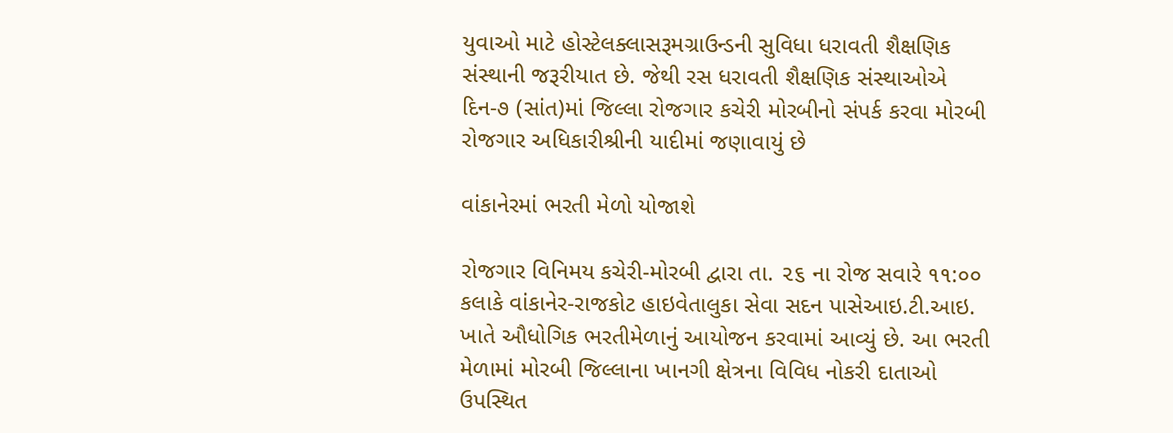યુવાઓ માટે હોસ્ટેલક્લાસરૂમગ્રાઉન્ડની સુવિધા ધરાવતી શૈક્ષણિક સંસ્થાની જરૂરીયાત છે. જેથી રસ ધરાવતી શૈક્ષણિક સંસ્થાઓએ દિન-૭ (સાંત)માં જિલ્લા રોજગાર કચેરી મોરબીનો સંપર્ક કરવા મોરબી રોજગાર અધિકારીશ્રીની યાદીમાં જણાવાયું છે

વાંકાનેરમાં ભરતી મેળો યોજાશે

રોજગાર વિનિમય કચેરી-મોરબી દ્વારા તા. ૨૬ ના રોજ સવારે ૧૧:૦૦ કલાકે વાંકાનેર-રાજકોટ હાઇવેતાલુકા સેવા સદન પાસેઆઇ.ટી.આઇ. ખાતે ઔધોગિક ભરતીમેળાનું આયોજન કરવામાં આવ્યું છે. આ ભરતી મેળામાં મોરબી જિલ્લાના ખાનગી ક્ષેત્રના વિવિધ નોકરી દાતાઓ ઉપસ્થિત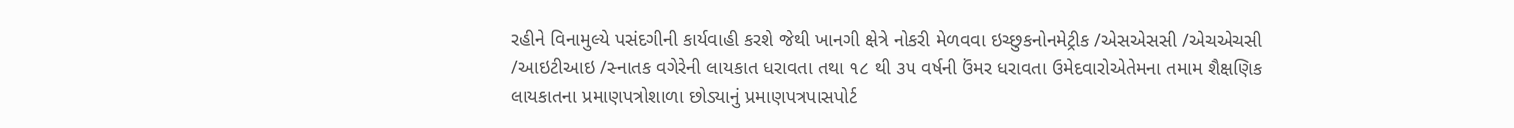રહીને વિનામુલ્યે પસંદગીની કાર્યવાહી કરશે જેથી ખાનગી ક્ષેત્રે નોકરી મેળવવા ઇચ્છુકનોનમેટ્રીક /એસએસસી /એચએચસી /આઇટીઆઇ /સ્નાતક વગેરેની લાયકાત ધરાવતા તથા ૧૮ થી ૩૫ વર્ષની ઉંમર ધરાવતા ઉમેદવારોએતેમના તમામ શૈક્ષણિક લાયકાતના પ્રમાણપત્રોશાળા છોડ્યાનું પ્રમાણપત્રપાસપોર્ટ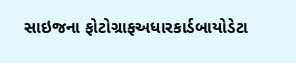સાઇજના ફોટોગ્રાફઅધારકાર્ડબાયોડેટા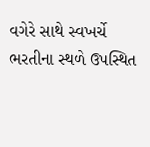વગેરે સાથે સ્વખર્ચે ભરતીના સ્થળે ઉપસ્થિત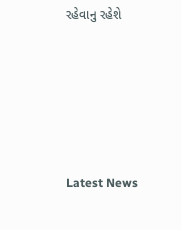રહેવાનુ રહેશે






Latest News